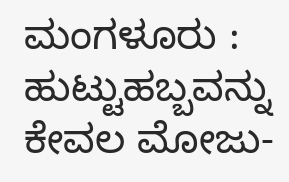ಮಂಗಳೂರು : ಹುಟ್ಟುಹಬ್ಬವನ್ನು ಕೇವಲ ಮೋಜು-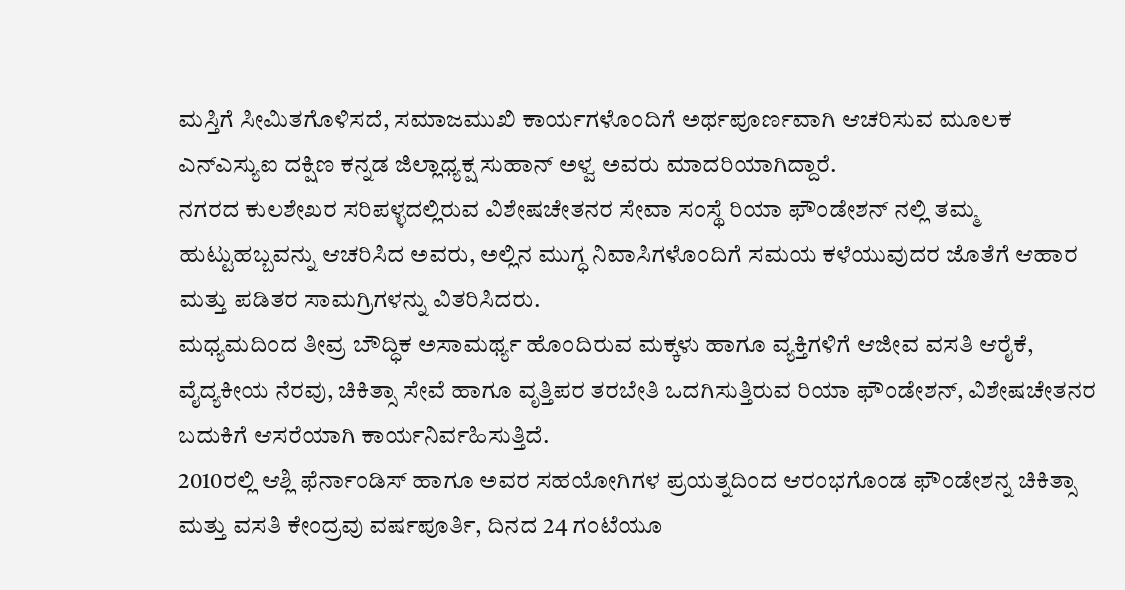ಮಸ್ತಿಗೆ ಸೀಮಿತಗೊಳಿಸದೆ, ಸಮಾಜಮುಖಿ ಕಾರ್ಯಗಳೊಂದಿಗೆ ಅರ್ಥಪೂರ್ಣವಾಗಿ ಆಚರಿಸುವ ಮೂಲಕ ಎನ್ಎಸ್ಯುಐ ದಕ್ಷಿಣ ಕನ್ನಡ ಜಿಲ್ಲಾಧ್ಯಕ್ಷ ಸುಹಾನ್ ಅಳ್ವ ಅವರು ಮಾದರಿಯಾಗಿದ್ದಾರೆ.
ನಗರದ ಕುಲಶೇಖರ ಸರಿಪಳ್ಳದಲ್ಲಿರುವ ವಿಶೇಷಚೇತನರ ಸೇವಾ ಸಂಸ್ಥೆ ರಿಯಾ ಫೌಂಡೇಶನ್ ನಲ್ಲಿ ತಮ್ಮ ಹುಟ್ಟುಹಬ್ಬವನ್ನು ಆಚರಿಸಿದ ಅವರು, ಅಲ್ಲಿನ ಮುಗ್ಧ ನಿವಾಸಿಗಳೊಂದಿಗೆ ಸಮಯ ಕಳೆಯುವುದರ ಜೊತೆಗೆ ಆಹಾರ ಮತ್ತು ಪಡಿತರ ಸಾಮಗ್ರಿಗಳನ್ನು ವಿತರಿಸಿದರು.
ಮಧ್ಯಮದಿಂದ ತೀವ್ರ ಬೌದ್ಧಿಕ ಅಸಾಮರ್ಥ್ಯ ಹೊಂದಿರುವ ಮಕ್ಕಳು ಹಾಗೂ ವ್ಯಕ್ತಿಗಳಿಗೆ ಆಜೀವ ವಸತಿ ಆರೈಕೆ, ವೈದ್ಯಕೀಯ ನೆರವು, ಚಿಕಿತ್ಸಾ ಸೇವೆ ಹಾಗೂ ವೃತ್ತಿಪರ ತರಬೇತಿ ಒದಗಿಸುತ್ತಿರುವ ರಿಯಾ ಫೌಂಡೇಶನ್, ವಿಶೇಷಚೇತನರ ಬದುಕಿಗೆ ಆಸರೆಯಾಗಿ ಕಾರ್ಯನಿರ್ವಹಿಸುತ್ತಿದೆ.
2010ರಲ್ಲಿ ಆಶ್ಲಿ ಫೆರ್ನಾಂಡಿಸ್ ಹಾಗೂ ಅವರ ಸಹಯೋಗಿಗಳ ಪ್ರಯತ್ನದಿಂದ ಆರಂಭಗೊಂಡ ಫೌಂಡೇಶನ್ನ ಚಿಕಿತ್ಸಾ ಮತ್ತು ವಸತಿ ಕೇಂದ್ರವು ವರ್ಷಪೂರ್ತಿ, ದಿನದ 24 ಗಂಟೆಯೂ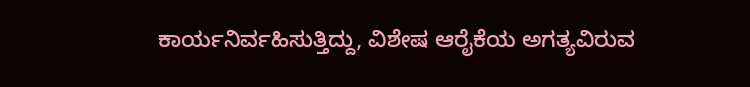ಕಾರ್ಯನಿರ್ವಹಿಸುತ್ತಿದ್ದು, ವಿಶೇಷ ಆರೈಕೆಯ ಅಗತ್ಯವಿರುವ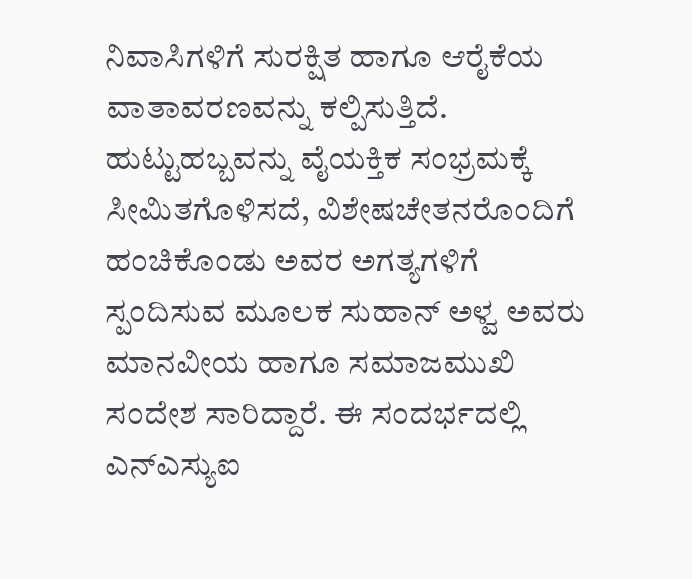ನಿವಾಸಿಗಳಿಗೆ ಸುರಕ್ಷಿತ ಹಾಗೂ ಆರೈಕೆಯ ವಾತಾವರಣವನ್ನು ಕಲ್ಪಿಸುತ್ತಿದೆ.
ಹುಟ್ಟುಹಬ್ಬವನ್ನು ವೈಯಕ್ತಿಕ ಸಂಭ್ರಮಕ್ಕೆ ಸೀಮಿತಗೊಳಿಸದೆ, ವಿಶೇಷಚೇತನರೊಂದಿಗೆ ಹಂಚಿಕೊಂಡು ಅವರ ಅಗತ್ಯಗಳಿಗೆ ಸ್ಪಂದಿಸುವ ಮೂಲಕ ಸುಹಾನ್ ಅಳ್ವ ಅವರು ಮಾನವೀಯ ಹಾಗೂ ಸಮಾಜಮುಖಿ ಸಂದೇಶ ಸಾರಿದ್ದಾರೆ. ಈ ಸಂದರ್ಭದಲ್ಲಿ ಎನ್ಎಸ್ಯುಐ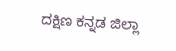ದಕ್ಷಿಣ ಕನ್ನಡ ಜಿಲ್ಲಾ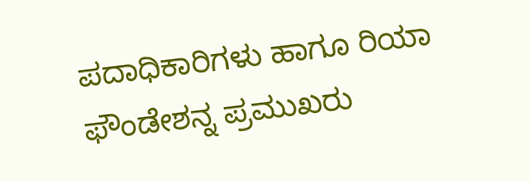ಪದಾಧಿಕಾರಿಗಳು ಹಾಗೂ ರಿಯಾ ಫೌಂಡೇಶನ್ನ ಪ್ರಮುಖರು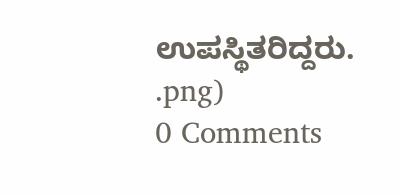ಉಪಸ್ಥಿತರಿದ್ದರು.
.png)
0 Comments